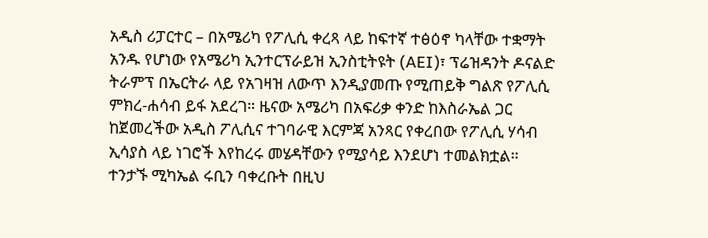አዲስ ሪፓርተር – በአሜሪካ የፖሊሲ ቀረጻ ላይ ከፍተኛ ተፅዕኖ ካላቸው ተቋማት አንዱ የሆነው የአሜሪካ ኢንተርፕራይዝ ኢንስቲትዩት (AEI)፣ ፕሬዝዳንት ዶናልድ ትራምፕ በኤርትራ ላይ የአገዛዝ ለውጥ እንዲያመጡ የሚጠይቅ ግልጽ የፖሊሲ ምክረ-ሐሳብ ይፋ አደረገ። ዜናው አሜሪካ በአፍሪቃ ቀንድ ከእስራኤል ጋር ከጀመረችው አዲስ ፖሊሲና ተገባራዊ እርምጃ አንጻር የቀረበው የፖሊሲ ሃሳብ ኢሳያስ ላይ ነገሮች እየከረሩ መሄዳቸውን የሚያሳይ እንደሆነ ተመልክቷል።
ተንታኙ ሚካኤል ሩቢን ባቀረቡት በዚህ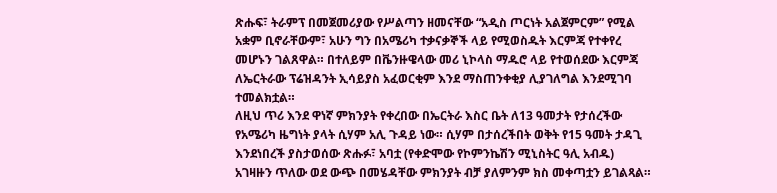ጽሑፍ፣ ትራምፕ በመጀመሪያው የሥልጣን ዘመናቸው “አዲስ ጦርነት አልጀምርም” የሚል አቋም ቢኖራቸውም፣ አሁን ግን በአሜሪካ ተቃናቃኞች ላይ የሚወስዱት እርምጃ የተቀየረ መሆኑን ገልጸዋል። በተለይም በቬንዙዌላው መሪ ኒኮላስ ማዱሮ ላይ የተወሰደው እርምጃ ለኤርትራው ፕሬዝዳንት ኢሳይያስ አፈወርቂም እንደ ማስጠንቀቂያ ሊያገለግል እንደሚገባ ተመልክቷል።
ለዚህ ጥሪ እንደ ዋነኛ ምክንያት የቀረበው በኤርትራ እስር ቤት ለ13 ዓመታት የታሰረችው የአሜሪካ ዜግነት ያላት ሲሃም አሊ ጉዳይ ነው። ሲሃም በታሰረችበት ወቅት የ15 ዓመት ታዳጊ እንደነበረች ያስታወሰው ጽሑፉ፣ አባቷ (የቀድሞው የኮምንኬሽን ሚኒስትር ዓሊ አብዱ) አገዛዙን ጥለው ወደ ውጭ በመሄዳቸው ምክንያት ብቻ ያለምንም ክስ መቀጣቷን ይገልጻል።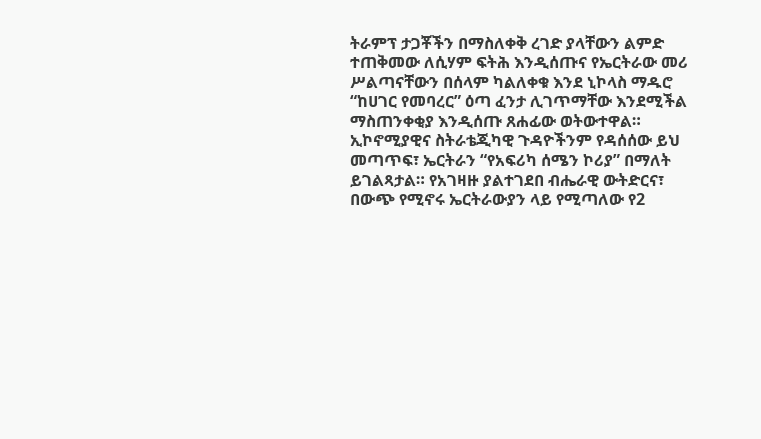ትራምፕ ታጋቾችን በማስለቀቅ ረገድ ያላቸውን ልምድ ተጠቅመው ለሲሃም ፍትሕ እንዲሰጡና የኤርትራው መሪ ሥልጣናቸውን በሰላም ካልለቀቁ እንደ ኒኮላስ ማዱሮ “ከሀገር የመባረር” ዕጣ ፈንታ ሊገጥማቸው እንደሚችል ማስጠንቀቂያ እንዲሰጡ ጸሐፊው ወትውተዋል።
ኢኮኖሚያዊና ስትራቴጂካዊ ጉዳዮችንም የዳሰሰው ይህ መጣጥፍ፣ ኤርትራን “የአፍሪካ ሰሜን ኮሪያ” በማለት ይገልጻታል። የአገዛዙ ያልተገደበ ብሔራዊ ውትድርና፣ በውጭ የሚኖሩ ኤርትራውያን ላይ የሚጣለው የ2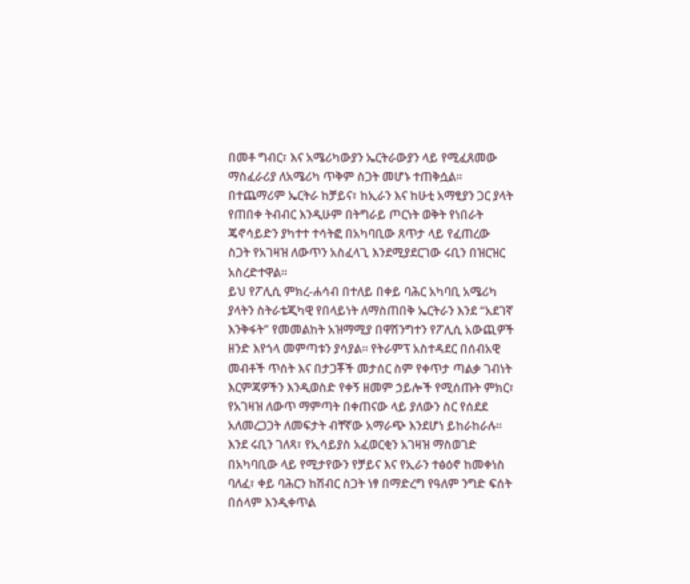በመቶ ግብር፣ እና አሜሪካውያን ኤርትራውያን ላይ የሚፈጸመው ማስፈራሪያ ለአሜሪካ ጥቅም ስጋት መሆኑ ተጠቅሷል። በተጨማሪም ኤርትራ ከቻይና፣ ከኢራን እና ከሁቲ አማፂያን ጋር ያላት የጠበቀ ትብብር እንዲሁም በትግራይ ጦርነት ወቅት የነበራት ጄኖሳይድን ያካተተ ተሳትፎ በአካባቢው ጸጥታ ላይ የፈጠረው ስጋት የአገዛዝ ለውጥን አስፈላጊ እንደሚያደርገው ሩቢን በዝርዝር አስረድተዋል።
ይህ የፖሊሲ ምክረ-ሐሳብ በተለይ በቀይ ባሕር አካባቢ አሜሪካ ያላትን ስትራቴጂካዊ የበላይነት ለማስጠበቅ ኤርትራን እንደ “አደገኛ እንቅፋት” የመመልከት አዝማሚያ በዋሽንግተን የፖሊሲ አውጪዎች ዘንድ እየጎላ መምጣቱን ያሳያል። የትራምፕ አስተዳደር በሰብአዊ መብቶች ጥሰት እና በታጋቾች መታሰር ስም የቀጥታ ጣልቃ ገብነት እርምጃዎችን እንዲወስድ የቀኝ ዘመም ኃይሎች የሚሰጡት ምክር፣ የአገዛዝ ለውጥ ማምጣት በቀጠናው ላይ ያለውን ስር የሰደደ አለመረጋጋት ለመፍታት ብቸኛው አማራጭ እንደሆነ ይከራከራሉ።
እንደ ሩቢን ገለጻ፣ የኢሳይያስ አፈወርቂን አገዛዝ ማስወገድ በአካባቢው ላይ የሚታየውን የቻይና እና የኢራን ተፅዕኖ ከመቀነስ ባለፈ፣ ቀይ ባሕርን ከሽብር ስጋት ነፃ በማድረግ የዓለም ንግድ ፍሰት በሰላም እንዲቀጥል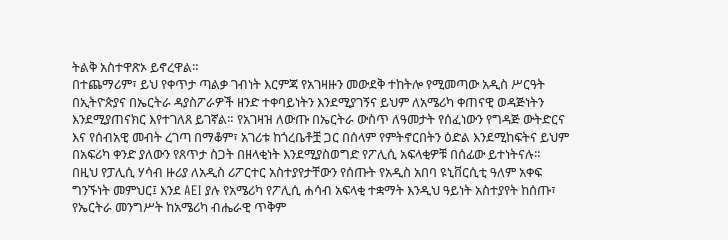ትልቅ አስተዋጽኦ ይኖረዋል።
በተጨማሪም፣ ይህ የቀጥታ ጣልቃ ገብነት እርምጃ የአገዛዙን መውደቅ ተከትሎ የሚመጣው አዲስ ሥርዓት በኢትዮጵያና በኤርትራ ዳያስፖራዎች ዘንድ ተቀባይነትን እንደሚያገኝና ይህም ለአሜሪካ ቀጠናዊ ወዳጅነትን እንደሚያጠናክር እየተገለጸ ይገኛል። የአገዛዝ ለውጡ በኤርትራ ውስጥ ለዓመታት የሰፈነውን የግዳጅ ውትድርና እና የሰብአዊ መብት ረገጣ በማቆም፣ አገሪቱ ከጎረቤቶቿ ጋር በሰላም የምትኖርበትን ዕድል እንደሚከፍትና ይህም በአፍሪካ ቀንድ ያለውን የጸጥታ ስጋት በዘላቂነት እንደሚያስወግድ የፖሊሲ አፍላቂዎቹ በሰፊው ይተነትናሉ።
በዚህ የፓሊሲ ሃሳብ ዙሪያ ለአዲስ ሪፖርተር አስተያየታቸውን የሰጡት የአዲስ አበባ ዩኒቨርሲቲ ዓለም አቀፍ ግንኙነት መምህር፤ እንደ AEI ያሉ የአሜሪካ የፖሊሲ ሐሳብ አፍላቂ ተቋማት እንዲህ ዓይነት አስተያየት ከሰጡ፣ የኤርትራ መንግሥት ከአሜሪካ ብሔራዊ ጥቅም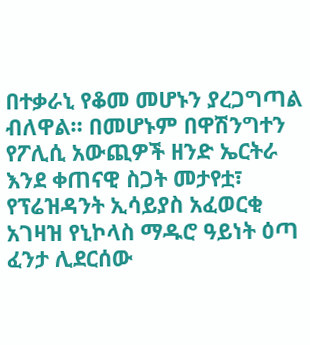በተቃራኒ የቆመ መሆኑን ያረጋግጣል ብለዋል። በመሆኑም በዋሽንግተን የፖሊሲ አውጪዎች ዘንድ ኤርትራ እንደ ቀጠናዊ ስጋት መታየቷ፣ የፕሬዝዳንት ኢሳይያስ አፈወርቂ አገዛዝ የኒኮላስ ማዱሮ ዓይነት ዕጣ ፈንታ ሊደርሰው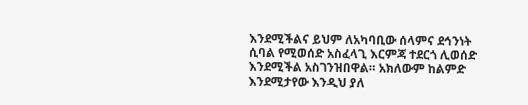እንደሚችልና ይህም ለአካባቢው ሰላምና ደኅንነት ሲባል የሚወሰድ አስፈላጊ እርምጃ ተደርጎ ሊወሰድ እንደሚችል አስገንዝበዋል። አክለውም ከልምድ እንደሚታየው እንዲህ ያለ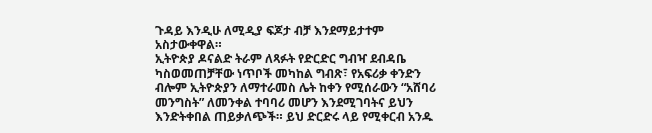ጉዳይ እንዲሁ ለሚዲያ ፍጆታ ብቻ እንደማይታተም አስታውቀዋል።
ኢትዮጵያ ዶናልድ ትራም ለጻፉት የድርድር ግብዣ ደብዳቤ ካስወመጠቻቸው ነጥቦች መካከል ግብጽ፣ የአፍሪቃ ቀንድን ብሎም ኢትዮጵያን ለማተራመስ ሌት ከቀን የሚሰራውን “አሸባሪ መንግስት” ለመንቀል ተባባሪ መሆን እንደሚገባትና ይህን እንድትቀበል ጠይቃለጭች። ይህ ድርድሩ ላይ የሚቀርብ አንዱ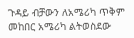ጉዳይ ብቻውን ለአሜሪካ ጥቅም መከበር አሜሪካ ልትወስደው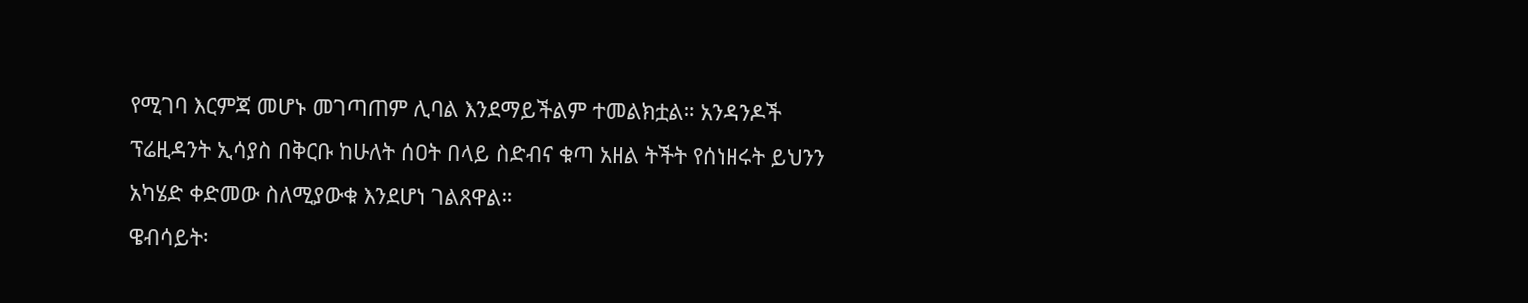የሚገባ እርምጃ መሆኑ መገጣጠም ሊባል እንደማይችልም ተመልክቷል። አንዳንዶች ፕሬዚዳንት ኢሳያስ በቅርቡ ከሁለት ሰዐት በላይ ስድብና ቁጣ አዘል ትችት የሰነዘሩት ይህንን አካሄድ ቀድመው ስለሚያውቁ እንደሆነ ገልጸዋል።
ዌብሳይት፡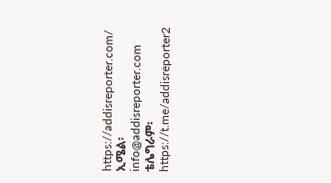https://addisreporter.com/
ኢሜል፡ info@addisreporter.com
ቴሌግራም፡ https://t.me/addisreporter2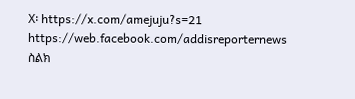X፡ https://x.com/amejuju?s=21
https://web.facebook.com/addisreporternews
ስልክ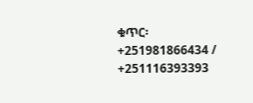ቁጥር፡ +251981866434 / +251116393393